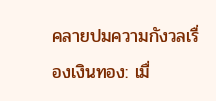คลายปมความกังวลเรื่องเงินทอง: เมื่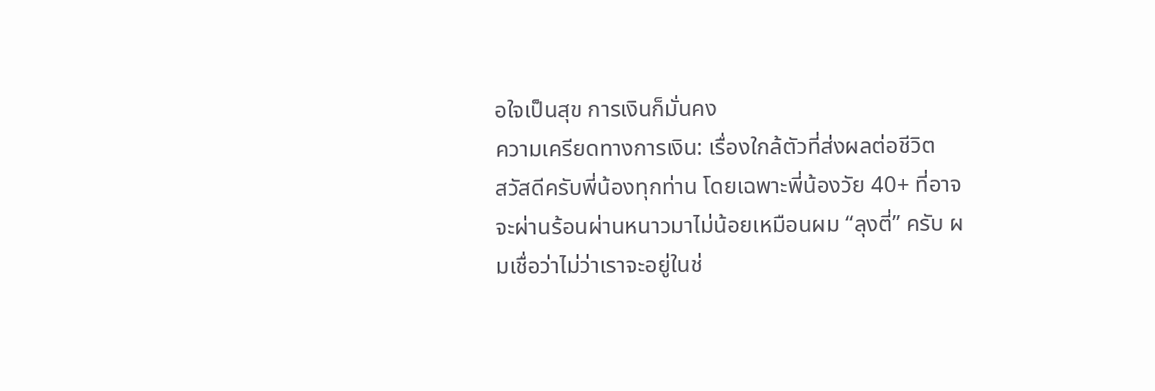อใจเป็นสุข การเงินก็มั่นคง
ความเครียดทางการเงิน: เรื่องใกล้ตัวที่ส่งผลต่อชีวิต
สวัสดีครับพี่น้องทุกท่าน โดยเฉพาะพี่น้องวัย 40+ ที่อาจจะผ่านร้อนผ่านหนาวมาไม่น้อยเหมือนผม “ลุงตี่” ครับ ผมเชื่อว่าไม่ว่าเราจะอยู่ในช่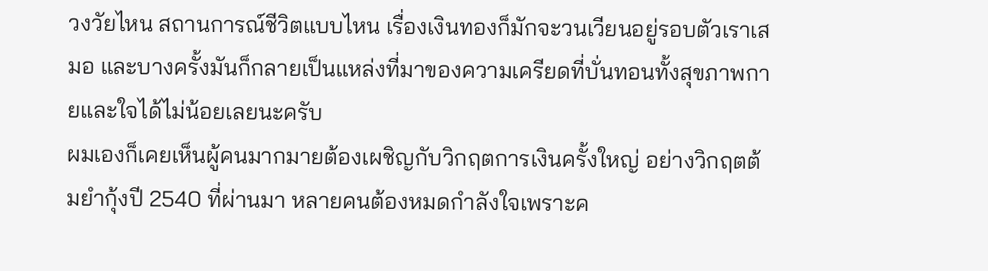วงวัยไหน สถานการณ์ชีวิตแบบไหน เรื่องเงินทองก็มักจะวนเวียนอยู่รอบตัวเราเสมอ และบางครั้งมันก็กลายเป็นแหล่งที่มาของความเครียดที่บั่นทอนทั้งสุขภาพกายและใจได้ไม่น้อยเลยนะครับ
ผมเองก็เคยเห็นผู้คนมากมายต้องเผชิญกับวิกฤตการเงินครั้งใหญ่ อย่างวิกฤตต้มยำกุ้งปี 2540 ที่ผ่านมา หลายคนต้องหมดกำลังใจเพราะค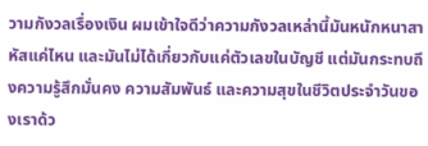วามกังวลเรื่องเงิน ผมเข้าใจดีว่าความกังวลเหล่านี้มันหนักหนาสาหัสแค่ไหน และมันไม่ได้เกี่ยวกับแค่ตัวเลขในบัญชี แต่มันกระทบถึงความรู้สึกมั่นคง ความสัมพันธ์ และความสุขในชีวิตประจำวันของเราด้ว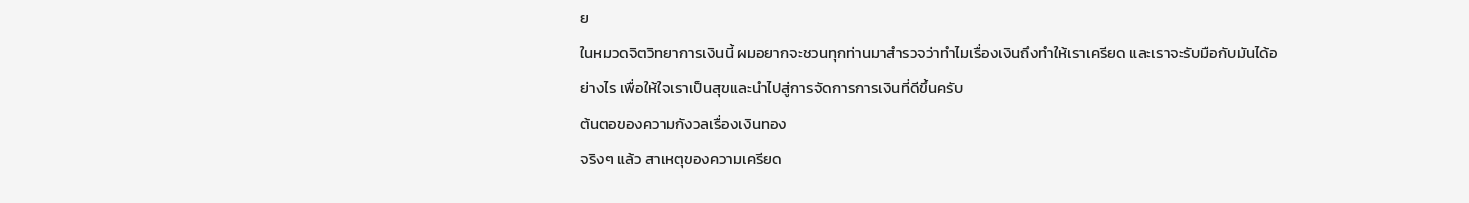ย
ในหมวดจิตวิทยาการเงินนี้ ผมอยากจะชวนทุกท่านมาสำรวจว่าทำไมเรื่องเงินถึงทำให้เราเครียด และเราจะรับมือกับมันได้อย่างไร เพื่อให้ใจเราเป็นสุขและนำไปสู่การจัดการการเงินที่ดีขึ้นครับ
ต้นตอของความกังวลเรื่องเงินทอง
จริงๆ แล้ว สาเหตุของความเครียด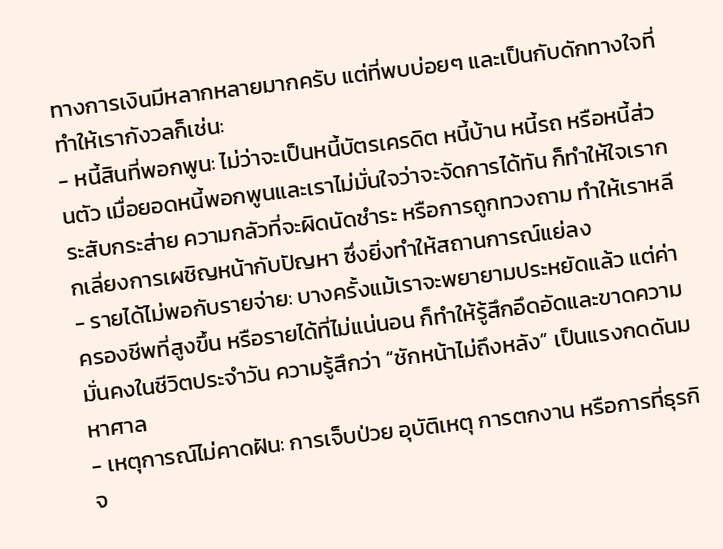ทางการเงินมีหลากหลายมากครับ แต่ที่พบบ่อยๆ และเป็นกับดักทางใจที่ทำให้เรากังวลก็เช่น:
- หนี้สินที่พอกพูน: ไม่ว่าจะเป็นหนี้บัตรเครดิต หนี้บ้าน หนี้รถ หรือหนี้ส่วนตัว เมื่อยอดหนี้พอกพูนและเราไม่มั่นใจว่าจะจัดการได้ทัน ก็ทำให้ใจเรากระสับกระส่าย ความกลัวที่จะผิดนัดชำระ หรือการถูกทวงถาม ทำให้เราหลีกเลี่ยงการเผชิญหน้ากับปัญหา ซึ่งยิ่งทำให้สถานการณ์แย่ลง
- รายได้ไม่พอกับรายจ่าย: บางครั้งแม้เราจะพยายามประหยัดแล้ว แต่ค่าครองชีพที่สูงขึ้น หรือรายได้ที่ไม่แน่นอน ก็ทำให้รู้สึกอึดอัดและขาดความมั่นคงในชีวิตประจำวัน ความรู้สึกว่า “ชักหน้าไม่ถึงหลัง” เป็นแรงกดดันมหาศาล
- เหตุการณ์ไม่คาดฝัน: การเจ็บป่วย อุบัติเหตุ การตกงาน หรือการที่ธุรกิจ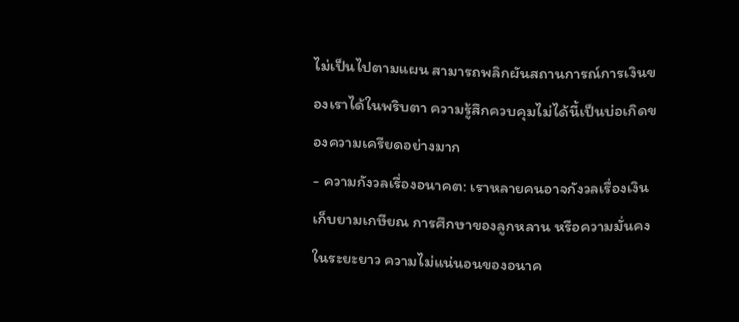ไม่เป็นไปตามแผน สามารถพลิกผันสถานการณ์การเงินของเราได้ในพริบตา ความรู้สึกควบคุมไม่ได้นี้เป็นบ่อเกิดของความเครียดอย่างมาก
- ความกังวลเรื่องอนาคต: เราหลายคนอาจกังวลเรื่องเงินเก็บยามเกษียณ การศึกษาของลูกหลาน หรือความมั่นคงในระยะยาว ความไม่แน่นอนของอนาค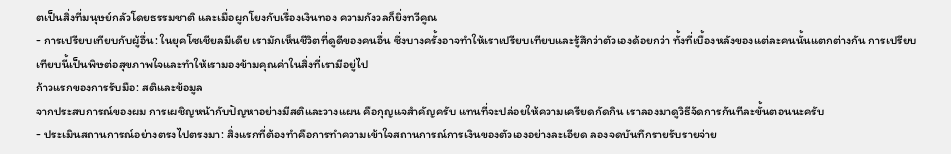ตเป็นสิ่งที่มนุษย์กลัวโดยธรรมชาติ และเมื่อผูกโยงกับเรื่องเงินทอง ความกังวลก็ยิ่งทวีคูณ
- การเปรียบเทียบกับผู้อื่น: ในยุคโซเชียลมีเดีย เรามักเห็นชีวิตที่ดูดีของคนอื่น ซึ่งบางครั้งอาจทำให้เราเปรียบเทียบและรู้สึกว่าตัวเองด้อยกว่า ทั้งที่เบื้องหลังของแต่ละคนนั้นแตกต่างกัน การเปรียบเทียบนี้เป็นพิษต่อสุขภาพใจและทำให้เรามองข้ามคุณค่าในสิ่งที่เรามีอยู่ไป
ก้าวแรกของการรับมือ: สติและข้อมูล
จากประสบการณ์ของผม การเผชิญหน้ากับปัญหาอย่างมีสติและวางแผน คือกุญแจสำคัญครับ แทนที่จะปล่อยให้ความเครียดกัดกิน เราลองมาดูวิธีจัดการกันทีละขั้นตอนนะครับ
- ประเมินสถานการณ์อย่างตรงไปตรงมา: สิ่งแรกที่ต้องทำคือการทำความเข้าใจสถานการณ์การเงินของตัวเองอย่างละเอียด ลองจดบันทึกรายรับรายจ่าย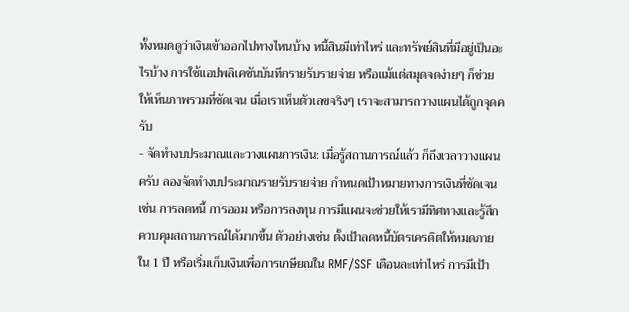ทั้งหมดดูว่าเงินเข้าออกไปทางไหนบ้าง หนี้สินมีเท่าไหร่ และทรัพย์สินที่มีอยู่เป็นอะไรบ้าง การใช้แอปพลิเคชันบันทึกรายรับรายจ่าย หรือแม้แต่สมุดจดง่ายๆ ก็ช่วยให้เห็นภาพรวมที่ชัดเจน เมื่อเราเห็นตัวเลขจริงๆ เราจะสามารถวางแผนได้ถูกจุดครับ
- จัดทำงบประมาณและวางแผนการเงิน: เมื่อรู้สถานการณ์แล้ว ก็ถึงเวลาวางแผนครับ ลองจัดทำงบประมาณรายรับรายจ่าย กำหนดเป้าหมายทางการเงินที่ชัดเจน เช่น การลดหนี้ การออม หรือการลงทุน การมีแผนจะช่วยให้เรามีทิศทางและรู้สึกควบคุมสถานการณ์ได้มากขึ้น ตัวอย่างเช่น ตั้งเป้าลดหนี้บัตรเครดิตให้หมดภายใน 1 ปี หรือเริ่มเก็บเงินเพื่อการเกษียณใน RMF/SSF เดือนละเท่าไหร่ การมีเป้า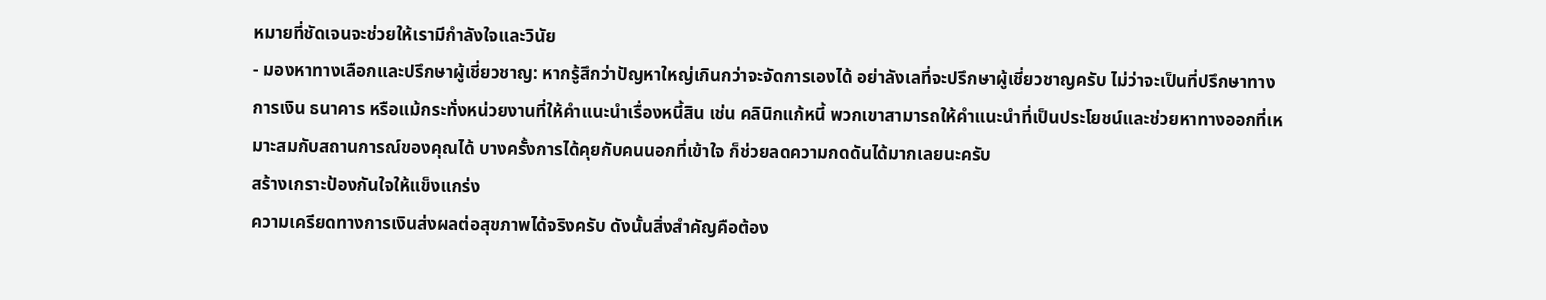หมายที่ชัดเจนจะช่วยให้เรามีกำลังใจและวินัย
- มองหาทางเลือกและปรึกษาผู้เชี่ยวชาญ: หากรู้สึกว่าปัญหาใหญ่เกินกว่าจะจัดการเองได้ อย่าลังเลที่จะปรึกษาผู้เชี่ยวชาญครับ ไม่ว่าจะเป็นที่ปรึกษาทางการเงิน ธนาคาร หรือแม้กระทั่งหน่วยงานที่ให้คำแนะนำเรื่องหนี้สิน เช่น คลินิกแก้หนี้ พวกเขาสามารถให้คำแนะนำที่เป็นประโยชน์และช่วยหาทางออกที่เหมาะสมกับสถานการณ์ของคุณได้ บางครั้งการได้คุยกับคนนอกที่เข้าใจ ก็ช่วยลดความกดดันได้มากเลยนะครับ
สร้างเกราะป้องกันใจให้แข็งแกร่ง
ความเครียดทางการเงินส่งผลต่อสุขภาพได้จริงครับ ดังนั้นสิ่งสำคัญคือต้อง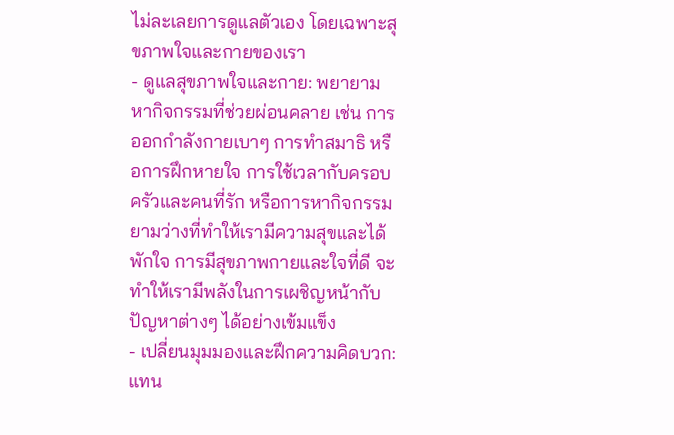ไม่ละเลยการดูแลตัวเอง โดยเฉพาะสุขภาพใจและกายของเรา
- ดูแลสุขภาพใจและกาย: พยายามหากิจกรรมที่ช่วยผ่อนคลาย เช่น การออกกำลังกายเบาๆ การทำสมาธิ หรือการฝึกหายใจ การใช้เวลากับครอบครัวและคนที่รัก หรือการหากิจกรรมยามว่างที่ทำให้เรามีความสุขและได้พักใจ การมีสุขภาพกายและใจที่ดี จะทำให้เรามีพลังในการเผชิญหน้ากับปัญหาต่างๆ ได้อย่างเข้มแข็ง
- เปลี่ยนมุมมองและฝึกความคิดบวก: แทน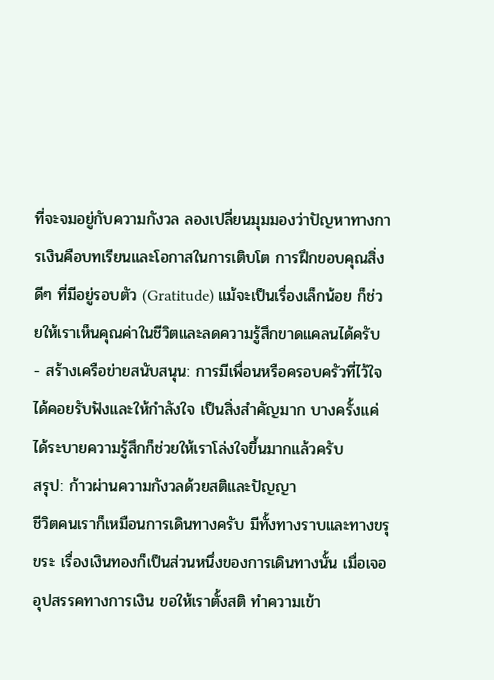ที่จะจมอยู่กับความกังวล ลองเปลี่ยนมุมมองว่าปัญหาทางการเงินคือบทเรียนและโอกาสในการเติบโต การฝึกขอบคุณสิ่งดีๆ ที่มีอยู่รอบตัว (Gratitude) แม้จะเป็นเรื่องเล็กน้อย ก็ช่วยให้เราเห็นคุณค่าในชีวิตและลดความรู้สึกขาดแคลนได้ครับ
- สร้างเครือข่ายสนับสนุน: การมีเพื่อนหรือครอบครัวที่ไว้ใจได้คอยรับฟังและให้กำลังใจ เป็นสิ่งสำคัญมาก บางครั้งแค่ได้ระบายความรู้สึกก็ช่วยให้เราโล่งใจขึ้นมากแล้วครับ
สรุป: ก้าวผ่านความกังวลด้วยสติและปัญญา
ชีวิตคนเราก็เหมือนการเดินทางครับ มีทั้งทางราบและทางขรุขระ เรื่องเงินทองก็เป็นส่วนหนึ่งของการเดินทางนั้น เมื่อเจออุปสรรคทางการเงิน ขอให้เราตั้งสติ ทำความเข้า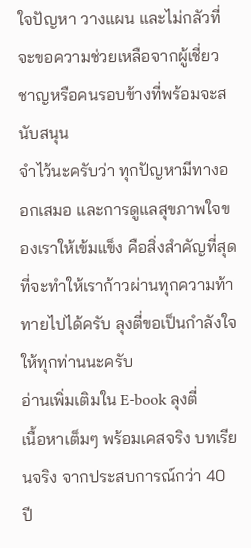ใจปัญหา วางแผน และไม่กลัวที่จะขอความช่วยเหลือจากผู้เชี่ยวชาญหรือคนรอบข้างที่พร้อมจะสนับสนุน
จำไว้นะครับว่า ทุกปัญหามีทางออกเสมอ และการดูแลสุขภาพใจของเราให้เข้มแข็ง คือสิ่งสำคัญที่สุดที่จะทำให้เราก้าวผ่านทุกความท้าทายไปได้ครับ ลุงตี่ขอเป็นกำลังใจให้ทุกท่านนะครับ
อ่านเพิ่มเติมใน E-book ลุงตี่
เนื้อหาเต็มๆ พร้อมเคสจริง บทเรียนจริง จากประสบการณ์กว่า 40 ปี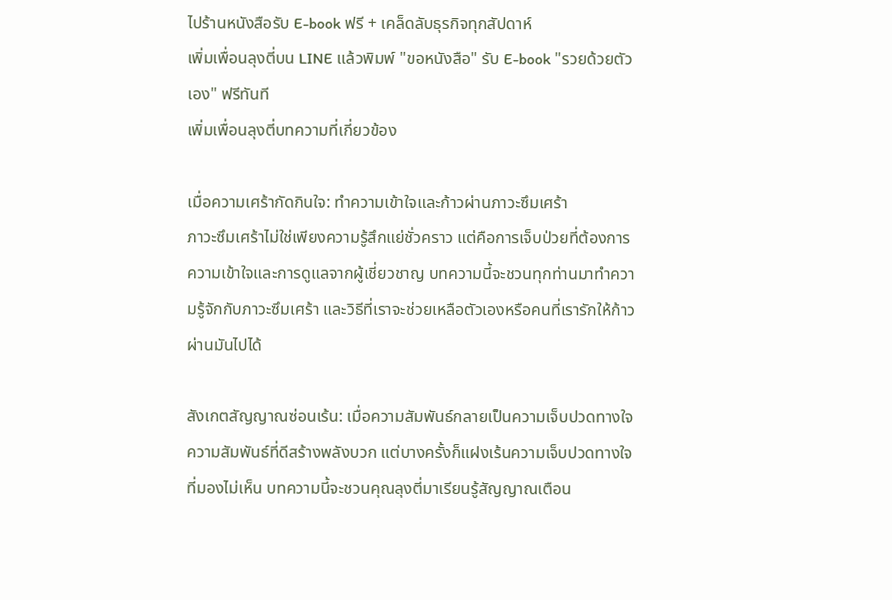ไปร้านหนังสือรับ E-book ฟรี + เคล็ดลับธุรกิจทุกสัปดาห์
เพิ่มเพื่อนลุงตี่บน LINE แล้วพิมพ์ "ขอหนังสือ" รับ E-book "รวยด้วยตัวเอง" ฟรีทันที
เพิ่มเพื่อนลุงตี่บทความที่เกี่ยวข้อง

เมื่อความเศร้ากัดกินใจ: ทำความเข้าใจและก้าวผ่านภาวะซึมเศร้า
ภาวะซึมเศร้าไม่ใช่เพียงความรู้สึกแย่ชั่วคราว แต่คือการเจ็บป่วยที่ต้องการความเข้าใจและการดูแลจากผู้เชี่ยวชาญ บทความนี้จะชวนทุกท่านมาทำความรู้จักกับภาวะซึมเศร้า และวิธีที่เราจะช่วยเหลือตัวเองหรือคนที่เรารักให้ก้าวผ่านมันไปได้

สังเกตสัญญาณซ่อนเร้น: เมื่อความสัมพันธ์กลายเป็นความเจ็บปวดทางใจ
ความสัมพันธ์ที่ดีสร้างพลังบวก แต่บางครั้งก็แฝงเร้นความเจ็บปวดทางใจที่มองไม่เห็น บทความนี้จะชวนคุณลุงตี่มาเรียนรู้สัญญาณเตือน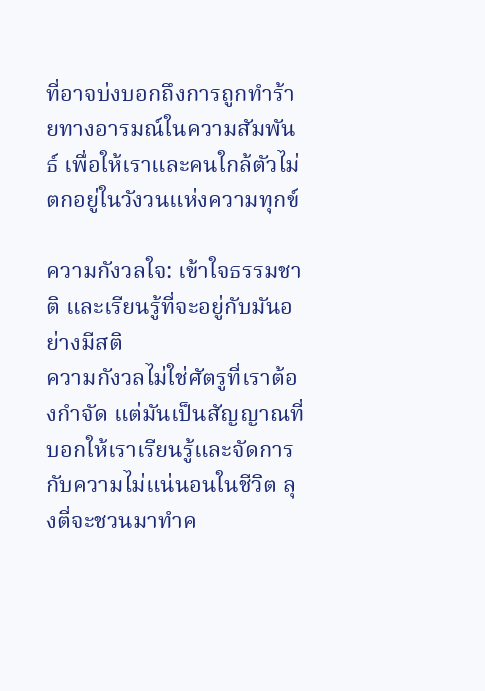ที่อาจบ่งบอกถึงการถูกทำร้ายทางอารมณ์ในความสัมพันธ์ เพื่อให้เราและคนใกล้ตัวไม่ตกอยู่ในวังวนแห่งความทุกข์

ความกังวลใจ: เข้าใจธรรมชาติ และเรียนรู้ที่จะอยู่กับมันอย่างมีสติ
ความกังวลไม่ใช่ศัตรูที่เราต้องกำจัด แต่มันเป็นสัญญาณที่บอกให้เราเรียนรู้และจัดการกับความไม่แน่นอนในชีวิต ลุงตี่จะชวนมาทำค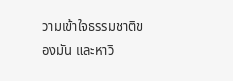วามเข้าใจธรรมชาติของมัน และหาวิ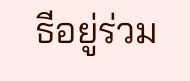ธีอยู่ร่วม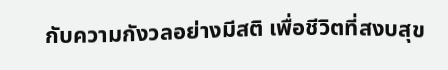กับความกังวลอย่างมีสติ เพื่อชีวิตที่สงบสุข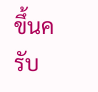ขึ้นครับ